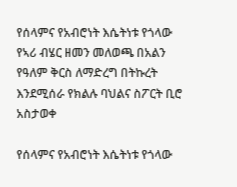የሰላምና የአብሮነት እሴትነቱ የጎላው የኣሪ ብሄር ዘመን መለወጫ በአልን የዓለም ቅርስ ለማድረግ በትኩረት እንደሚሰራ የክልሉ ባህልና ስፖርት ቢሮ አስታወቀ

የሰላምና የአብሮነት እሴትነቱ የጎላው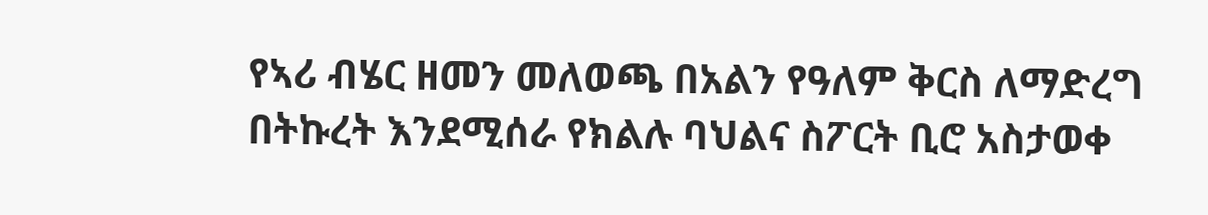የኣሪ ብሄር ዘመን መለወጫ በአልን የዓለም ቅርስ ለማድረግ በትኩረት እንደሚሰራ የክልሉ ባህልና ስፖርት ቢሮ አስታወቀ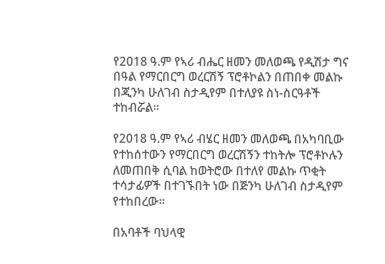የ2018 ዓ.ም የኣሪ ብሔር ዘመን መለወጫ የዲሽታ ግና በዓል የማርበርግ ወረርሽኝ ፕሮቶኮልን በጠበቀ መልኩ በጂንካ ሁለገብ ስታዲየም በተለያዩ ስነ-ስርዓቶች ተከብሯል።

የ2018 ዓ.ም የኣሪ ብሄር ዘመን መለወጫ በአካባቢው የተከሰተውን የማርበርግ ወረርሽኝን ተከትሎ ፕሮቶኮሉን ለመጠበቅ ሲባል ከወትሮው በተለየ መልኩ ጥቂት ተሳታፊዎች በተገኙበት ነው በጅንካ ሁለገብ ስታዲየም የተከበረው።

በአባቶች ባህላዊ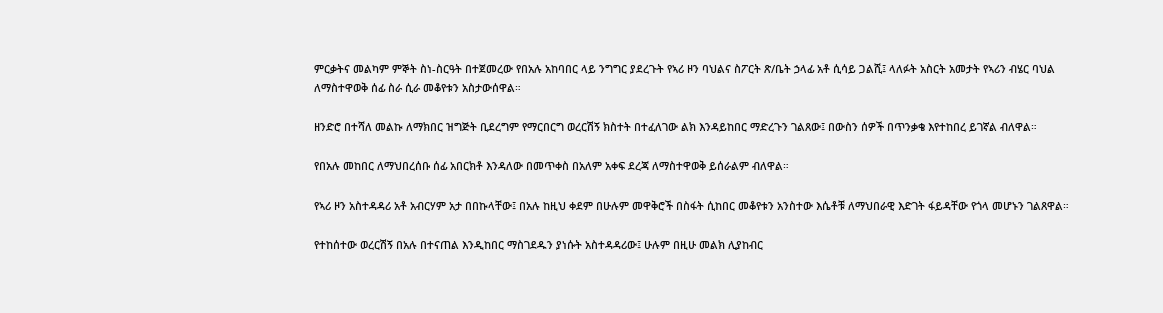ምርቃትና መልካም ምኞት ስነ-ስርዓት በተጀመረው የበአሉ አከባበር ላይ ንግግር ያደረጉት የኣሪ ዞን ባህልና ስፖርት ጽ/ቤት ኃላፊ አቶ ሲሳይ ጋልሺ፤ ላለፉት አስርት አመታት የኣሪን ብሄር ባህል ለማስተዋወቅ ሰፊ ስራ ሲራ መቆየቱን አስታውሰዋል።

ዘንድሮ በተሻለ መልኩ ለማክበር ዝግጅት ቢደረግም የማርበርግ ወረርሽኝ ክስተት በተፈለገው ልክ እንዳይከበር ማድረጉን ገልጸው፤ በውስን ሰዎች በጥንቃቄ እየተከበረ ይገኛል ብለዋል።

የበአሉ መከበር ለማህበረሰቡ ሰፊ አበርክቶ እንዳለው በመጥቀስ በአለም አቀፍ ደረጃ ለማስተዋወቅ ይሰራልም ብለዋል።

የኣሪ ዞን አስተዳዳሪ አቶ አብርሃም አታ በበኩላቸው፤ በአሉ ከዚህ ቀደም በሁሉም መዋቅሮች በስፋት ሲከበር መቆየቱን አንስተው እሴቶቹ ለማህበራዊ እድገት ፋይዳቸው የጎላ መሆኑን ገልጸዋል።

የተከሰተው ወረርሽኝ በአሉ በተናጠል እንዲከበር ማስገደዱን ያነሱት አስተዳዳሪው፤ ሁሉም በዚሁ መልክ ሊያከብር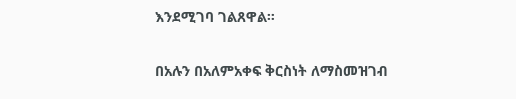እንደሚገባ ገልጸዋል።

በአሉን በአለምአቀፍ ቅርስነት ለማስመዝገብ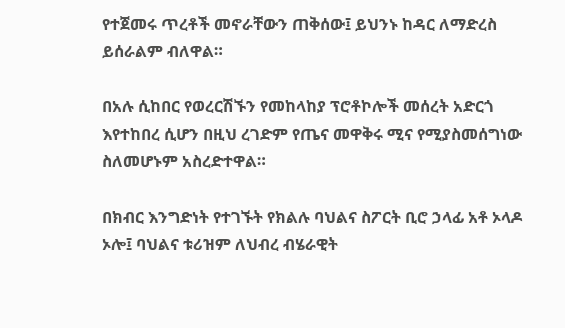የተጀመሩ ጥረቶች መኖራቸውን ጠቅሰው፤ ይህንኑ ከዳር ለማድረስ ይሰራልም ብለዋል።

በአሉ ሲከበር የወረርሽኙን የመከላከያ ፕሮቶኮሎች መሰረት አድርጎ እየተከበረ ሲሆን በዚህ ረገድም የጤና መዋቅሩ ሚና የሚያስመሰግነው ስለመሆኑም አስረድተዋል።

በክብር እንግድነት የተገኙት የክልሉ ባህልና ስፖርት ቢሮ ኃላፊ አቶ ኦላዶ ኦሎ፤ ባህልና ቱሪዝም ለህብረ ብሄራዊት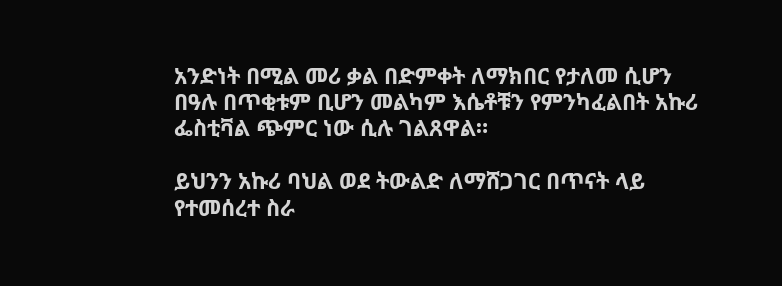አንድነት በሚል መሪ ቃል በድምቀት ለማክበር የታለመ ሲሆን በዓሉ በጥቂቱም ቢሆን መልካም እሴቶቹን የምንካፈልበት አኩሪ ፌስቲቫል ጭምር ነው ሲሉ ገልጸዋል።

ይህንን አኩሪ ባህል ወደ ትውልድ ለማሸጋገር በጥናት ላይ የተመሰረተ ስራ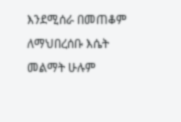እንደሚሰራ በመጠቆም ለማህበረሰቡ እሴት መልማት ሁሉም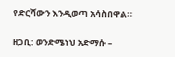የድርሻውን እንዲወጣ አሳስበዋል።

ዘጋቢ: ወንድሜነህ አድማሱ –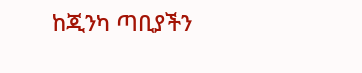ከጂንካ ጣቢያችን